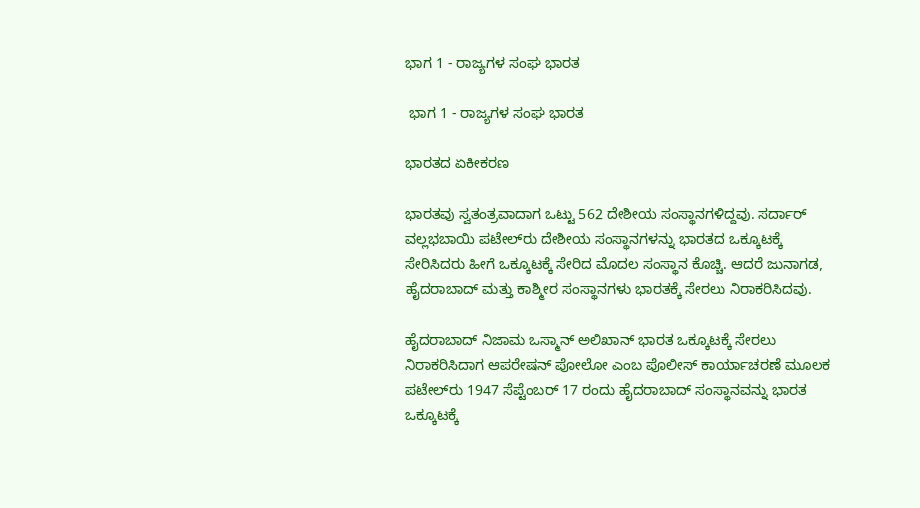ಭಾಗ 1 - ರಾಜ್ಯಗಳ ಸಂಘ ಭಾರತ

 ಭಾಗ 1 - ರಾಜ್ಯಗಳ ಸಂಘ ಭಾರತ

ಭಾರತದ ಏಕೀಕರಣ

ಭಾರತವು ಸ್ವತಂತ್ರವಾದಾಗ ಒಟ್ಟು 562 ದೇಶೀಯ ಸಂಸ್ಥಾನಗಳಿದ್ದವು. ಸರ್ದಾರ್ ವಲ್ಲಭಬಾಯಿ ಪಟೇಲ್‍ರು ದೇಶೀಯ ಸಂಸ್ಥಾನಗಳನ್ನು ಭಾರತದ ಒಕ್ಕೂಟಕ್ಕೆ ಸೇರಿಸಿದರು ಹೀಗೆ ಒಕ್ಕೂಟಕ್ಕೆ ಸೇರಿದ ಮೊದಲ ಸಂಸ್ಥಾನ ಕೊಚ್ಚಿ. ಆದರೆ ಜುನಾಗಡ, ಹೈದರಾಬಾದ್ ಮತ್ತು ಕಾಶ್ಮೀರ ಸಂಸ್ಥಾನಗಳು ಭಾರತಕ್ಕೆ ಸೇರಲು ನಿರಾಕರಿಸಿದವು.

ಹೈದರಾಬಾದ್ ನಿಜಾಮ ಒಸ್ಮಾನ್ ಅಲಿಖಾನ್ ಭಾರತ ಒಕ್ಕೂಟಕ್ಕೆ ಸೇರಲು ನಿರಾಕರಿಸಿದಾಗ ಆಪರೇಷನ್ ಪೋಲೋ ಎಂಬ ಪೊಲೀಸ್ ಕಾರ್ಯಾಚರಣೆ ಮೂಲಕ ಪಟೇಲ್‍ರು 1947 ಸೆಪ್ಟೆಂಬರ್ 17 ರಂದು ಹೈದರಾಬಾದ್ ಸಂಸ್ಥಾನವನ್ನು ಭಾರತ ಒಕ್ಕೂಟಕ್ಕೆ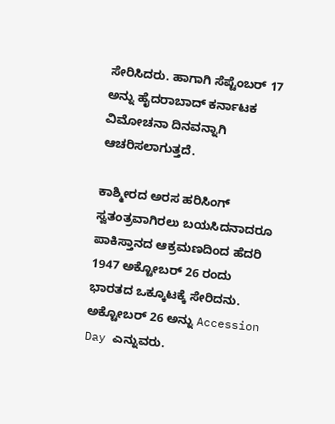ಸೇರಿಸಿದರು. ಹಾಗಾಗಿ ಸೆಪ್ಟೆಂಬರ್ 17 ಅನ್ನು ಹೈದರಾಬಾದ್ ಕರ್ನಾಟಕ ವಿಮೋಚನಾ ದಿನವನ್ನಾಗಿ ಆಚರಿಸಲಾಗುತ್ತದೆ.

ಕಾಶ್ಮೀರದ ಅರಸ ಹರಿಸಿಂಗ್ ಸ್ವತಂತ್ರವಾಗಿರಲು ಬಯಸಿದನಾದರೂ ಪಾಕಿಸ್ತಾನದ ಆಕ್ರಮಣದಿಂದ ಹೆದರಿ 1947 ಅಕ್ಟೋಬರ್ 26 ರಂದು ಭಾರತದ ಒಕ್ಕೂಟಕ್ಕೆ ಸೇರಿದನು. ಅಕ್ಟೋಬರ್ 26 ಅನ್ನು Accession Day ಎನ್ನುವರು.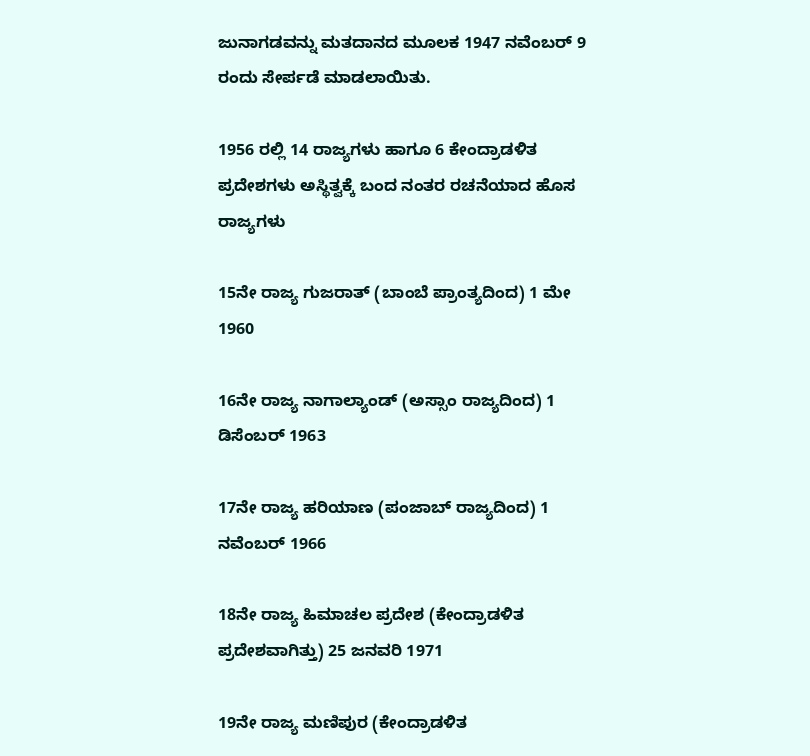ಜುನಾಗಡವನ್ನು ಮತದಾನದ ಮೂಲಕ 1947 ನವೆಂಬರ್ 9 ರಂದು ಸೇರ್ಪಡೆ ಮಾಡಲಾಯಿತು.

1956 ರಲ್ಲಿ 14 ರಾಜ್ಯಗಳು ಹಾಗೂ 6 ಕೇಂದ್ರಾಡಳಿತ ಪ್ರದೇಶಗಳು ಅಸ್ಥಿತ್ವಕ್ಕೆ ಬಂದ ನಂತರ ರಚನೆಯಾದ ಹೊಸ ರಾಜ್ಯಗಳು

15ನೇ ರಾಜ್ಯ ಗುಜರಾತ್‌ (ಬಾಂಬೆ ಪ್ರಾಂತ್ಯದಿಂದ) 1 ಮೇ 1960

16ನೇ ರಾಜ್ಯ ನಾಗಾಲ್ಯಾಂಡ್‌ (ಅಸ್ಸಾಂ ರಾಜ್ಯದಿಂದ) 1 ಡಿಸೆಂಬರ್‌ 1963

17ನೇ ರಾಜ್ಯ ಹರಿಯಾಣ (ಪಂಜಾಬ್‌ ರಾಜ್ಯದಿಂದ) 1 ನವೆಂಬರ್ 1966

18ನೇ ರಾಜ್ಯ ಹಿಮಾಚಲ ಪ್ರದೇಶ (ಕೇಂದ್ರಾಡಳಿತ ಪ್ರದೇಶವಾಗಿತ್ತು) 25 ಜನವರಿ 1971

19ನೇ ರಾಜ್ಯ ಮಣಿಪುರ (ಕೇಂದ್ರಾಡಳಿತ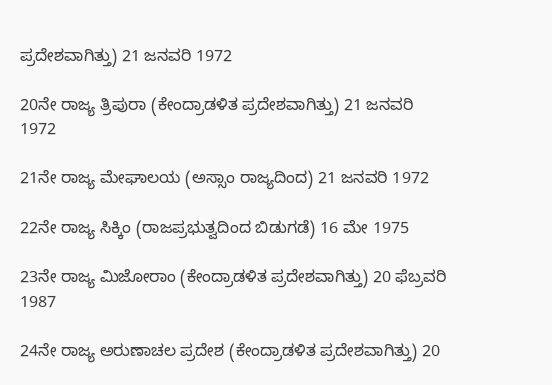ಪ್ರದೇಶವಾಗಿತ್ತು) 21 ಜನವರಿ 1972

20ನೇ ರಾಜ್ಯ ತ್ರಿಪುರಾ (ಕೇಂದ್ರಾಡಳಿತ ಪ್ರದೇಶವಾಗಿತ್ತು) 21 ಜನವರಿ 1972

21ನೇ ರಾಜ್ಯ ಮೇಘಾಲಯ (ಅಸ್ಸಾಂ ರಾಜ್ಯದಿಂದ) 21 ಜನವರಿ 1972

22ನೇ ರಾಜ್ಯ ಸಿಕ್ಕಿಂ (ರಾಜಪ್ರಭುತ್ವದಿಂದ ಬಿಡುಗಡೆ) 16 ಮೇ 1975

23ನೇ ರಾಜ್ಯ ಮಿಜೋರಾಂ (ಕೇಂದ್ರಾಡಳಿತ ಪ್ರದೇಶವಾಗಿತ್ತು) 20 ಫೆಬ್ರವರಿ 1987

24ನೇ ರಾಜ್ಯ ಅರುಣಾಚಲ ಪ್ರದೇಶ (ಕೇಂದ್ರಾಡಳಿತ ಪ್ರದೇಶವಾಗಿತ್ತು) 20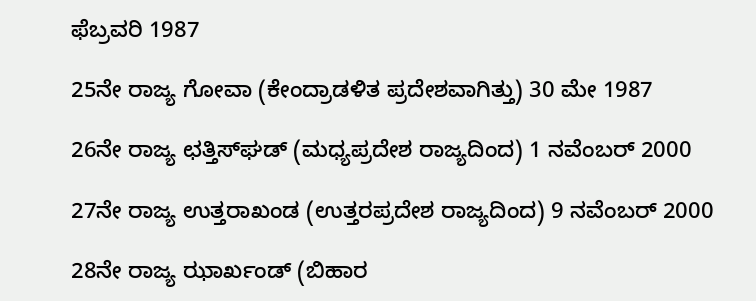ಫೆಬ್ರವರಿ 1987

25ನೇ ರಾಜ್ಯ ಗೋವಾ (ಕೇಂದ್ರಾಡಳಿತ ಪ್ರದೇಶವಾಗಿತ್ತು) 30 ಮೇ 1987

26ನೇ ರಾಜ್ಯ ಛತ್ತಿಸ್‌ಘಡ್ (ಮಧ್ಯಪ್ರದೇಶ ರಾಜ್ಯದಿಂದ) 1 ನವೆಂಬರ್‌ 2000

27ನೇ ರಾಜ್ಯ ಉತ್ತರಾಖಂಡ (ಉತ್ತರಪ್ರದೇಶ ರಾಜ್ಯದಿಂದ) 9 ನವೆಂಬರ್‌ 2000

28ನೇ ರಾಜ್ಯ ಝಾರ್ಖಂಡ್‌ (ಬಿಹಾರ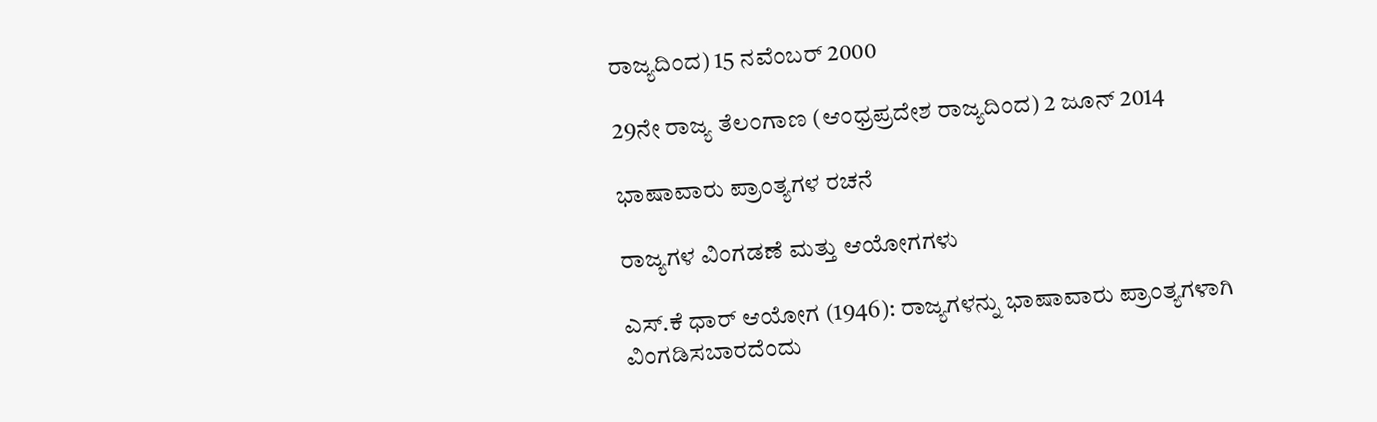ರಾಜ್ಯದಿಂದ) 15 ನವೆಂಬರ್‌ 2000

29ನೇ ರಾಜ್ಯ ತೆಲಂಗಾಣ (ಆಂಧ್ರಪ್ರದೇಶ ರಾಜ್ಯದಿಂದ) 2 ಜೂನ್‌ 2014

ಭಾಷಾವಾರು ಪ್ರಾಂತ್ಯಗಳ ರಚನೆ

ರಾಜ್ಯಗಳ ವಿಂಗಡಣೆ ಮತ್ತು ಆಯೋಗಗಳು

ಎಸ್.ಕೆ ಧಾರ್ ಆಯೋಗ (1946): ರಾಜ್ಯಗಳನ್ನು ಭಾಷಾವಾರು ಪ್ರಾಂತ್ಯಗಳಾಗಿ ವಿಂಗಡಿಸಬಾರದೆಂದು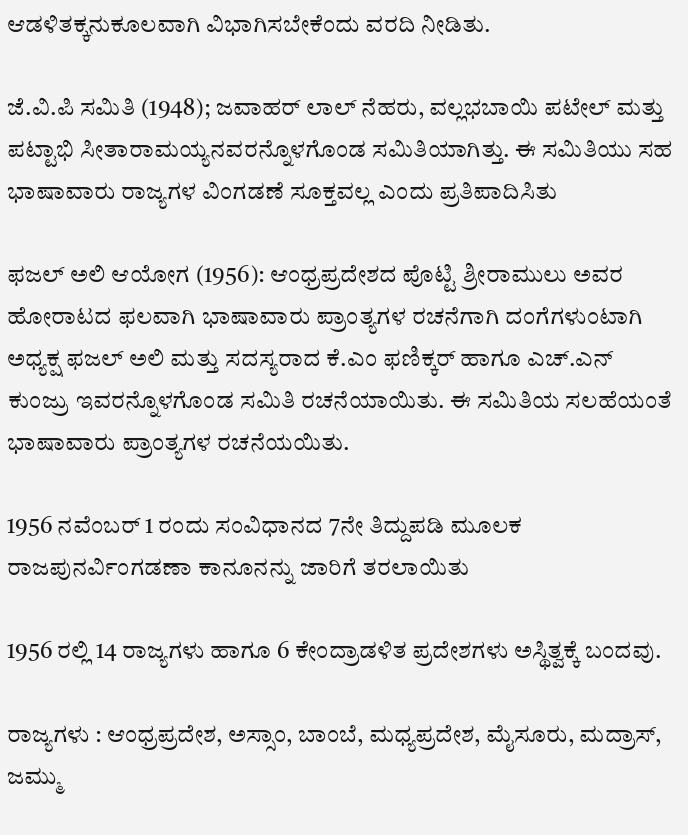ಆಡಳಿತಕ್ಕನುಕೂಲವಾಗಿ ವಿಭಾಗಿಸಬೇಕೆಂದು ವರದಿ ನೀಡಿತು.

ಜೆ.ವಿ.ಪಿ ಸಮಿತಿ (1948); ಜವಾಹರ್ ಲಾಲ್ ನೆಹರು, ವಲ್ಲಭಬಾಯಿ ಪಟೇಲ್ ಮತ್ತು ಪಟ್ಟಾಭಿ ಸೀತಾರಾಮಯ್ಯನವರನ್ನೊಳಗೊಂಡ ಸಮಿತಿಯಾಗಿತ್ತು. ಈ ಸಮಿತಿಯು ಸಹ ಭಾಷಾವಾರು ರಾಜ್ಯಗಳ ವಿಂಗಡಣೆ ಸೂಕ್ತವಲ್ಲ ಎಂದು ಪ್ರತಿಪಾದಿಸಿತು

ಫಜಲ್ ಅಲಿ ಆಯೋಗ (1956): ಆಂಧ್ರಪ್ರದೇಶದ ಪೊಟ್ಟಿ ಶ್ರೀರಾಮುಲು ಅವರ ಹೋರಾಟದ ಫಲವಾಗಿ ಭಾಷಾವಾರು ಪ್ರಾಂತ್ಯಗಳ ರಚನೆಗಾಗಿ ದಂಗೆಗಳುಂಟಾಗಿ ಅಧ್ಯಕ್ಷ ಫಜಲ್ ಅಲಿ ಮತ್ತು ಸದಸ್ಯರಾದ ಕೆ.ಎಂ ಫಣಿಕ್ಕರ್ ಹಾಗೂ ಎಚ್.ಎನ್ ಕುಂಜ್ರು ಇವರನ್ನೊಳಗೊಂಡ ಸಮಿತಿ ರಚನೆಯಾಯಿತು. ಈ ಸಮಿತಿಯ ಸಲಹೆಯಂತೆ ಭಾಷಾವಾರು ಪ್ರಾಂತ್ಯಗಳ ರಚನೆಯಯಿತು.

1956 ನವೆಂಬರ್ 1 ರಂದು ಸಂವಿಧಾನದ 7ನೇ ತಿದ್ದುಪಡಿ ಮೂಲಕ ರಾಜಪುನರ್ವಿಂಗಡಣಾ ಕಾನೂನನ್ನು ಜಾರಿಗೆ ತರಲಾಯಿತು

1956 ರಲ್ಲಿ 14 ರಾಜ್ಯಗಳು ಹಾಗೂ 6 ಕೇಂದ್ರಾಡಳಿತ ಪ್ರದೇಶಗಳು ಅಸ್ಥಿತ್ವಕ್ಕೆ ಬಂದವು.

ರಾಜ್ಯಗಳು : ಆಂಧ್ರಪ್ರದೇಶ, ಅಸ್ಸಾಂ, ಬಾಂಬೆ, ಮಧ್ಯಪ್ರದೇಶ, ಮೈಸೂರು, ಮದ್ರಾಸ್, ಜಮ್ಮು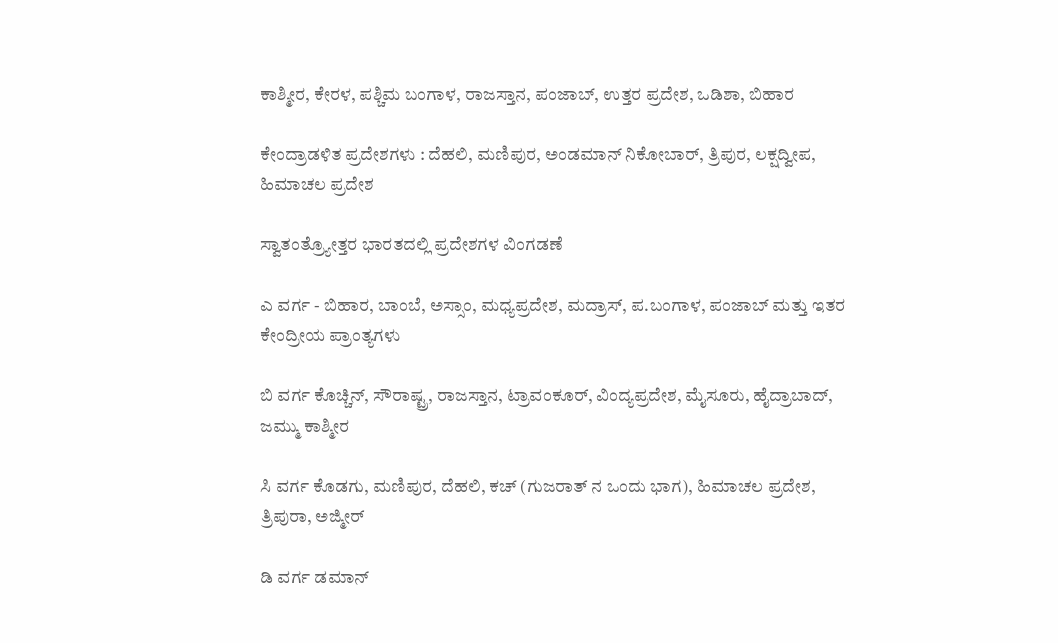ಕಾಶ್ಮೀರ, ಕೇರಳ, ಪಶ್ಚಿಮ ಬಂಗಾಳ, ರಾಜಸ್ತಾನ, ಪಂಜಾಬ್, ಉತ್ತರ ಪ್ರದೇಶ, ಒಡಿಶಾ, ಬಿಹಾರ

ಕೇಂದ್ರಾಡಳಿತ ಪ್ರದೇಶಗಳು : ದೆಹಲಿ, ಮಣಿಪುರ, ಅಂಡಮಾನ್ ನಿಕೋಬಾರ್, ತ್ರಿಪುರ, ಲಕ್ಷದ್ವೀಪ, ಹಿಮಾಚಲ ಪ್ರದೇಶ

ಸ್ವಾತಂತ್ರ್ಯೋತ್ತರ ಭಾರತದಲ್ಲಿ ಪ್ರದೇಶಗಳ ವಿಂಗಡಣೆ

ಎ ವರ್ಗ - ಬಿಹಾರ, ಬಾಂಬೆ, ಅಸ್ಸಾಂ, ಮಧ್ಯಪ್ರದೇಶ, ಮದ್ರಾಸ್, ಪ.ಬಂಗಾಳ, ಪಂಜಾಬ್ ಮತ್ತು ಇತರ ಕೇಂದ್ರೀಯ ಪ್ರಾಂತ್ಯಗಳು

ಬಿ ವರ್ಗ ಕೊಚ್ಚಿನ್, ಸೌರಾಷ್ಟ್ರ, ರಾಜಸ್ತಾನ, ಟ್ರಾವಂಕೂರ್, ವಿಂದ್ಯಪ್ರದೇಶ, ಮೈಸೂರು, ಹೈದ್ರಾಬಾದ್, ಜಮ್ಮು ಕಾಶ್ಮೀರ

ಸಿ ವರ್ಗ ಕೊಡಗು, ಮಣಿಪುರ, ದೆಹಲಿ, ಕಚ್ (ಗುಜರಾತ್ ನ ಒಂದು ಭಾಗ), ಹಿಮಾಚಲ ಪ್ರದೇಶ, ತ್ರಿಪುರಾ, ಅಜ್ಮೀರ್

ಡಿ ವರ್ಗ ಡಮಾನ್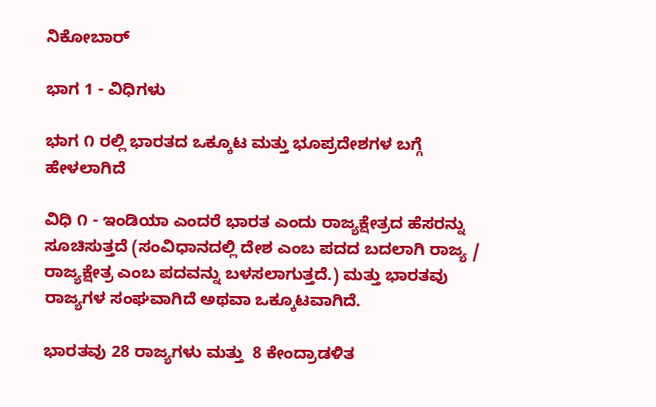ನಿಕೋಬಾರ್

ಭಾಗ 1 - ವಿಧಿಗಳು

ಭ‌ಾಗ ೧ ರಲ್ಲಿ ಭಾರತದ ಒಕ್ಕೂಟ ಮತ್ತು ಭೂಪ್ರದೇಶಗಳ ಬಗ್ಗೆ ಹೇಳಲಾಗಿದೆ

ವಿಧಿ ೧ - ಇಂಡಿಯಾ ಎಂದರೆ ಭಾರತ ಎಂದು ರಾಜ್ಯಕ್ಷೇತ್ರದ ಹೆಸರನ್ನು ಸೂಚಿಸುತ್ತದೆ (ಸಂವಿಧಾನದಲ್ಲಿ ದೇಶ ಎಂಬ ಪದದ ಬದಲಾಗಿ ರಾಜ್ಯ / ರಾಜ್ಯಕ್ಷೇತ್ರ ಎಂಬ ಪದವನ್ನು ಬಳಸಲಾಗುತ್ತದೆ.) ಮತ್ತು ಭಾರತವು ರಾಜ್ಯಗಳ ಸಂಘವಾಗಿದೆ ಅಥವಾ ಒಕ್ಕೂಟವಾಗಿದೆ.

ಭಾರತವು 28 ರಾಜ್ಯಗಳು ಮತ್ತು  8 ಕೇಂದ್ರಾಡಳಿತ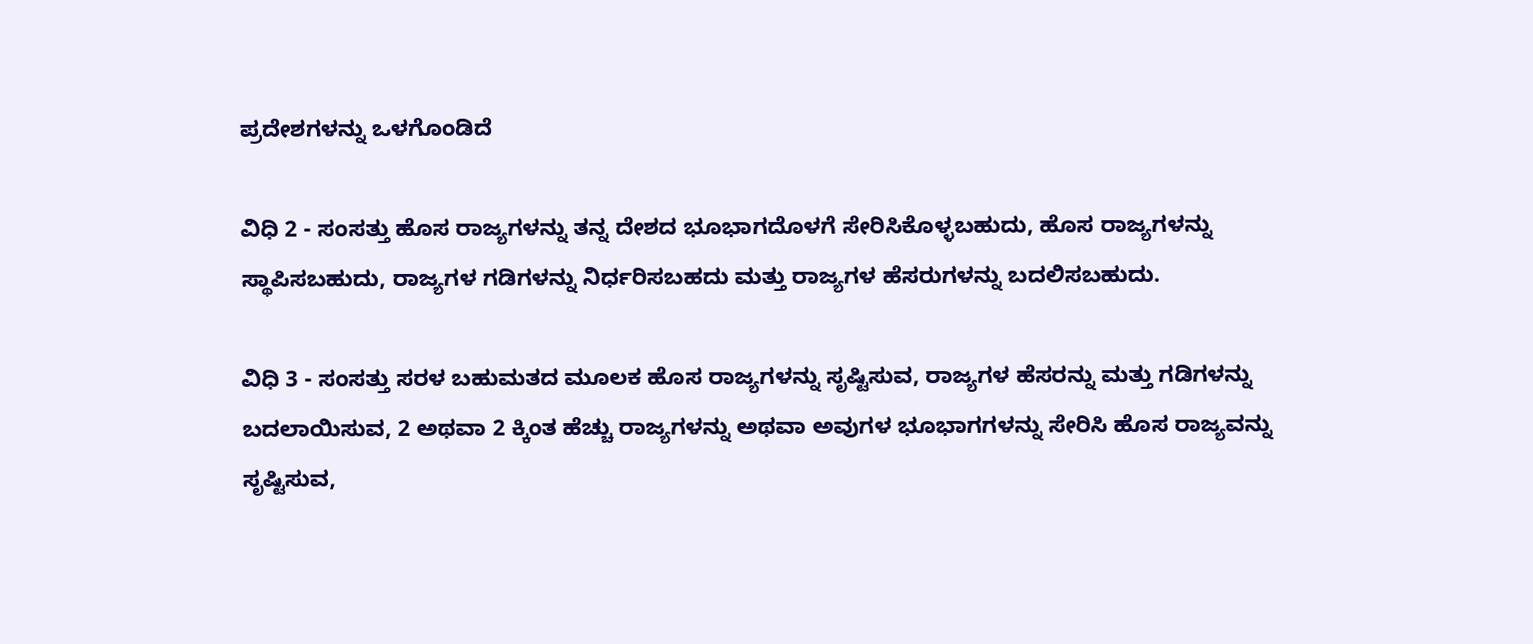ಪ್ರದೇಶಗಳನ್ನು ಒಳಗೊಂಡಿದೆ

ವಿಧಿ 2 - ಸಂಸತ್ತು ಹೊಸ ರಾಜ್ಯಗಳನ್ನು ತನ್ನ ದೇಶದ ಭೂಭಾಗದೊಳಗೆ ಸೇರಿಸಿಕೊಳ್ಳಬಹುದು, ಹೊಸ ರಾಜ್ಯಗಳನ್ನು ಸ್ಥಾಪಿಸಬಹುದು, ರಾಜ್ಯಗಳ ಗಡಿಗಳನ್ನು ನಿರ್ಧರಿಸಬಹದು ಮತ್ತು ರಾಜ್ಯಗಳ ಹೆಸರುಗಳನ್ನು ಬದಲಿಸಬಹುದು.

ವಿಧಿ 3 - ಸಂಸತ್ತು ಸರಳ ಬಹುಮತದ ಮೂಲಕ ಹೊಸ ರಾಜ್ಯಗಳನ್ನು ಸೃಷ್ಟಿಸುವ, ರಾಜ್ಯಗಳ ಹೆಸರನ್ನು ಮತ್ತು ಗಡಿಗಳನ್ನು ಬದಲಾಯಿಸುವ, 2 ಅಥವಾ 2 ಕ್ಕಿಂತ ಹೆಚ್ಚು ರಾಜ್ಯಗಳನ್ನು ಅಥವಾ ಅವುಗಳ ಭೂಭಾಗಗಳನ್ನು ಸೇರಿಸಿ ಹೊಸ ರಾಜ್ಯವನ್ನು ಸೃಷ್ಟಿಸುವ,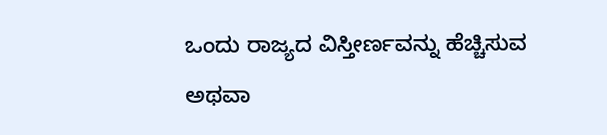ಒಂದು ರಾಜ್ಯದ ವಿಸ್ತೀರ್ಣವನ್ನು ಹೆಚ್ಚಿಸುವ ಅಥವಾ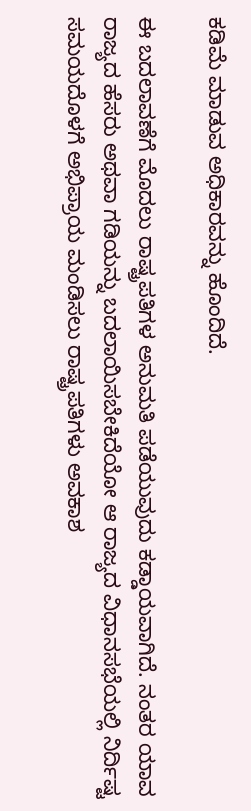ಕಡಿಮೆ ಮಾಡುವ ಅಧಿಕಾರವನ್ನು ಹೊಂದಿದೆ.

ಈ ಬದಲಾವಣೆಗೆ ಮೊದಲು ರಾಷ್ಟ್ರಪತಿಗಳ ಅನುಮತಿ ಪಡೆಯುವುದು ಕಡ್ಡಾಯವಾಗಿದೆ. ನಂತರ ಯಾವ ರಾಜ್ಯದ ಹೆಸರು ಅಥವಾ ಗಡಿಯನ್ನು ಬದಲಾಯಿಸಬೇಕಿದೆಯೋ ಆ ರಾಜ್ಯದ ವಿಧಾನಸಭೆಯಲ್ಲಿ ನಿರ್ದಿಷ್ಟ ಸಮಯದೊಳಗೆ ಅಭಿಪ್ರಾಯ ಮಂಡಿಸಲು ರಾಷ್ಟ್ರಪತಿಗಳು ಅವಕಾಶ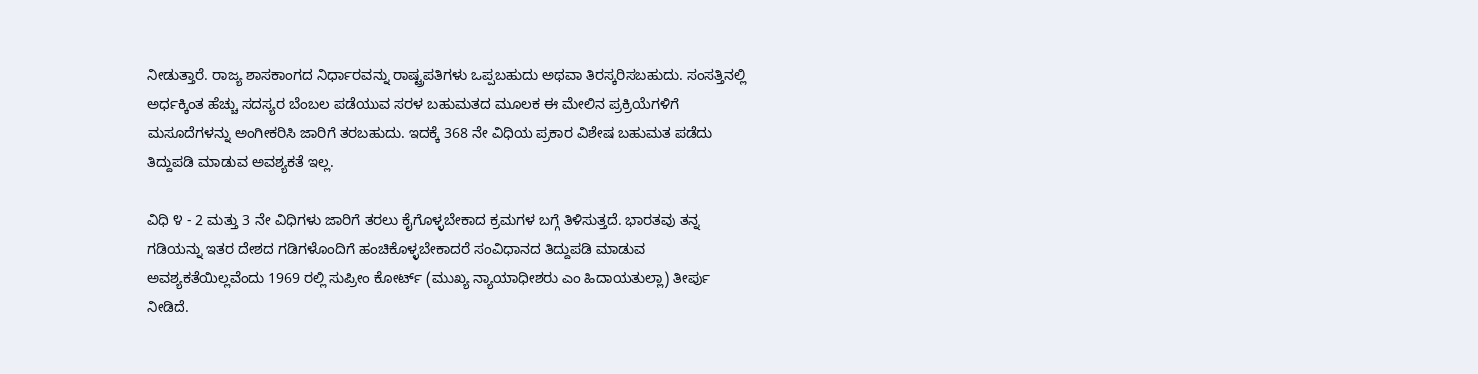ನೀಡುತ್ತಾರೆ. ರಾಜ್ಯ ಶಾಸಕಾಂಗದ ನಿರ್ಧಾರವನ್ನು ರಾಷ್ಟ್ರಪತಿಗಳು ಒಪ್ಪಬಹುದು ಅಥವಾ ತಿರಸ್ಕರಿಸಬಹುದು. ಸಂಸತ್ತಿನಲ್ಲಿ ಅರ್ಧಕ್ಕಿಂತ ಹೆಚ್ಚು ಸದಸ್ಯರ ಬೆಂಬಲ ಪಡೆಯುವ ಸರಳ ಬಹುಮತದ ಮೂಲಕ ಈ ಮೇಲಿನ ಪ್ರಕ್ರಿಯೆಗಳಿಗೆ ಮಸೂದೆಗಳನ್ನು ಅಂಗೀಕರಿಸಿ ಜಾರಿಗೆ ತರಬಹುದು. ಇದಕ್ಕೆ 368 ನೇ ವಿಧಿಯ ಪ್ರಕಾರ ವಿಶೇಷ ಬಹುಮತ ಪಡೆದು ತಿದ್ದುಪಡಿ ಮಾಡುವ ಅವಶ್ಯಕತೆ ಇಲ್ಲ.

ವಿಧಿ ೪ - 2 ಮತ್ತು 3 ನೇ ವಿಧಿಗಳು ಜಾರಿಗೆ ತರಲು ಕೈಗೊಳ್ಳಬೇಕಾದ ಕ್ರಮಗಳ ಬಗ್ಗೆ ತಿಳಿಸುತ್ತದೆ. ಭಾರತವು ತನ್ನ ಗಡಿಯನ್ನು ಇತರ ದೇಶದ ಗಡಿಗಳೊಂದಿಗೆ ಹಂಚಿಕೊಳ್ಳಬೇಕಾದರೆ ಸಂವಿಧಾನದ ತಿದ್ದುಪಡಿ ಮಾಡುವ ಅವಶ್ಯಕತೆಯಿಲ್ಲವೆಂದು 1969 ರಲ್ಲಿ ಸುಪ್ರೀಂ ಕೋರ್ಟ್ (ಮುಖ್ಯ ನ್ಯಾಯಾಧೀಶರು ಎಂ ಹಿದಾಯತುಲ್ಲಾ) ತೀರ್ಪು ನೀಡಿದೆ.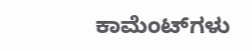ಕಾಮೆಂಟ್‌ಗಳು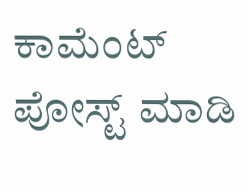ಕಾಮೆಂಟ್‌‌ ಪೋಸ್ಟ್‌ ಮಾಡಿ